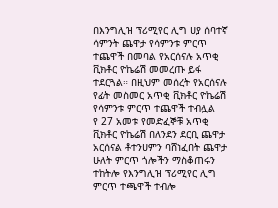በእንግሊዝ ፕሪሚየር ሊግ ሀያ ሰባተኛ ሳምንት ጨዋታ የሳምንቱ ምርጥ ተጨዋች በመባል የአርሰናሉ አጥቂ ቪክቶር ዮኬሬሽ መመረጡ ይፋ ተደርጓል። በዚህም መሰረት የአርሰናሉ የፊት መስመር አጥቂ ቪክቶር ዮኬሬሽ የሳምንቱ ምርጥ ተጨዋች ተብሏል
የ 27 አመቱ የመድፈኞቹ አጥቂ ቪክቶር ዮኬሬሽ በለንደን ደርቢ ጨዋታ አርሰናል ቶተንሀምን ባሸነፈበት ጨዋታ ሁለት ምርጥ ጎሎችን ማስቆጠሩን ተከትሎ የእንግሊዝ ፕሪሚየር ሊግ ምርጥ ተጫዋች ተብሎ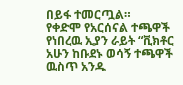በይፋ ተመርጧል።
የቀድሞ የአርሰናል ተጫዋች የነበረዉ ኢያን ራይት “ቪክቶር አሁን ከቡደኑ ወሳኝ ተጫዋች ዉስጥ አንዱ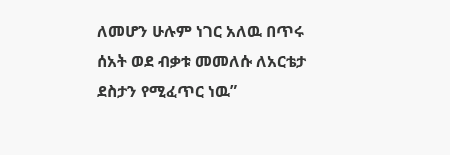ለመሆን ሁሉም ነገር አለዉ በጥሩ ሰአት ወደ ብቃቱ መመለሱ ለአርቴታ ደስታን የሚፈጥር ነዉ”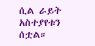ሲል ራይት አስተያየቱን ሰቷል።